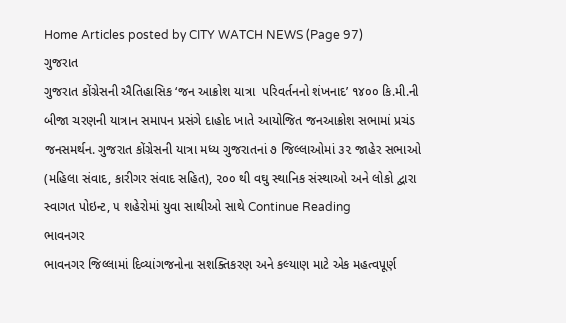Home Articles posted by CITY WATCH NEWS (Page 97)
ગુજરાત
ગુજરાત કોંગ્રેસની ઐતિહાસિક ‘જન આક્રોશ યાત્રા  પરિવર્તનનો શંખનાદ’ ૧૪૦૦ કિ.મી.ની બીજા ચરણની યાત્રાન સમાપન પ્રસંગે દાહોદ ખાતે આયોજિત જનઆક્રોશ સભામાં પ્રચંડ જનસમર્થન. ગુજરાત કોંગ્રેસની યાત્રા મધ્ય ગુજરાતનાં ૭ જિલ્લાઓમાં ૩૨ જાહેર સભાઓ (મહિલા સંવાદ, કારીગર સંવાદ સહિત), ૨૦૦ થી વઘુ સ્થાનિક સંસ્થાઓ અને લોકો દ્વારા સ્વાગત પોઇન્ટ, ૫ શહેરોમાં યુવા સાથીઓ સાથે Continue Reading
ભાવનગર
ભાવનગર જિલ્લામાં દિવ્યાંગજનોના સશક્તિકરણ અને કલ્યાણ માટે એક મહત્વપૂર્ણ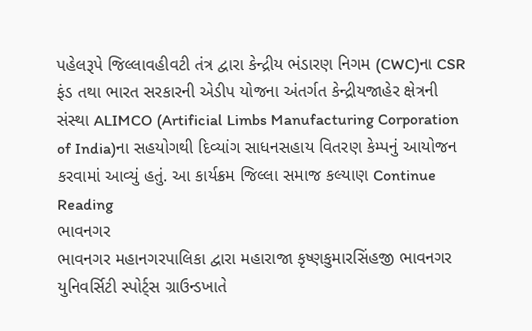પહેલરૂપે જિલ્લાવહીવટી તંત્ર દ્વારા કેન્દ્રીય ભંડારણ નિગમ (CWC)ના CSR ફંડ તથા ભારત સરકારની એડીપ યોજના અંતર્ગત કેન્દ્રીયજાહેર ક્ષેત્રની સંસ્થા ALIMCO (Artificial Limbs Manufacturing Corporation of India)ના સહયોગથી દિવ્યાંગ સાધનસહાય વિતરણ કેમ્પનું આયોજન કરવામાં આવ્યું હતું. આ કાર્યક્રમ જિલ્લા સમાજ કલ્યાણ Continue Reading
ભાવનગર
ભાવનગર મહાનગરપાલિકા દ્વારા મહારાજા કૃષ્ણકુમારસિંહજી ભાવનગર યુનિવર્સિટી સ્પોર્ટ્સ ગ્રાઉન્ડખાતે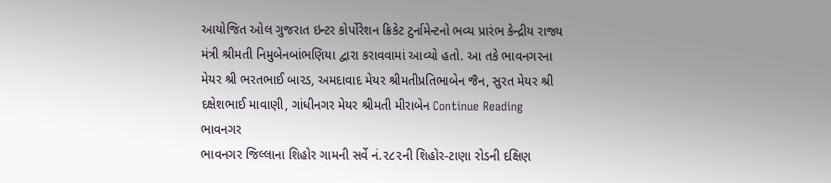આયોજિત ઓલ ગુજરાત ઇન્ટર કોર્પોરેશન ક્રિકેટ ટુર્નામેન્ટનો ભવ્ય પ્રારંભ કેન્દ્રીય રાજ્ય મંત્રી શ્રીમતી નિમુબેનબાંભણિયા દ્વારા કરાવવામાં આવ્યો હતો. આ તકે ભાવનગરના મેયર શ્રી ભરતભાઈ બારડ, અમદાવાદ મેયર શ્રીમતીપ્રતિભાબેન જૈન, સુરત મેયર શ્રી દક્ષેશભાઈ માવાણી, ગાંધીનગર મેયર શ્રીમતી મીરાબેન Continue Reading
ભાવનગર
ભાવનગર જિલ્લાના શિહોર ગામની સર્વે નં.૨૮૨ની શિહોર-ટાણા રોડની દક્ષિણ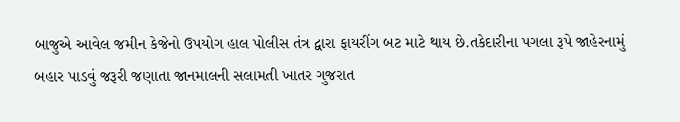બાજુએ આવેલ જમીન કેજેનો ઉપયોગ હાલ પોલીસ તંત્ર દ્વારા ફાયરીંગ બટ માટે થાય છે.તકેદારીના પગલા રૂપે જાહેરનામું બહાર પાડવું જરૂરી જણાતા જાનમાલની સલામતી ખાતર ગુજરાત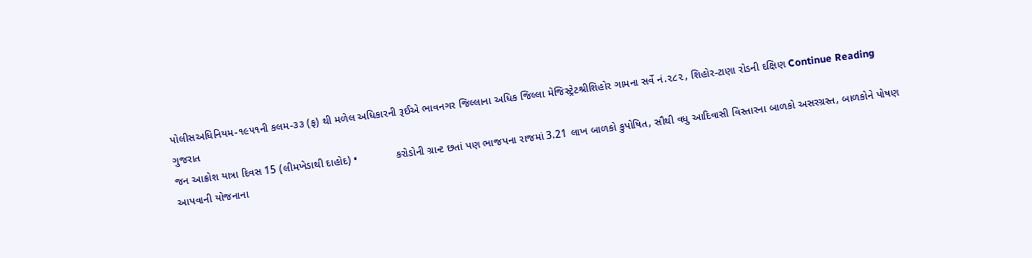પોલીસઅધિનિયમ-૧૯૫૧ની કલમ-૩૩ (ફ) થી મળેલ અધિકારની રૂઈએ ભાવનગર જિલ્લાના અધિક જિલ્લા મેજિસ્ટ્રેટશ્રીશિહોર ગામના સર્વે નં.૨૮૨, શિહોર-ટાણા રોડની દક્ષિણ Continue Reading
ગુજરાત
જન આક્રોશ યાત્રા દિવસ 15 (લીમખેડાથી દાહોદ) •             કરોડોની ગ્રાન્ટ છતાં પણ ભાજપના રાજમાં 3.21 લાખ બાળકો કુપોષિત, સૌથી વધુ આદિવાસી વિસ્તારના બાળકો અસરગ્રસ્ત, બાળકોને પોષણ આપવાની યોજનાના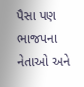પૈસા પણ ભાજપના નેતાઓ અને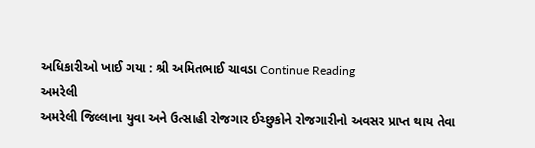અધિકારીઓ ખાઈ ગયા : શ્રી અમિતભાઈ ચાવડા Continue Reading
અમરેલી
અમરેલી જિલ્લાના યુવા અને ઉત્સાહી રોજગાર ઈચ્છુકોને રોજગારીનો અવસર પ્રાપ્ત થાય તેવા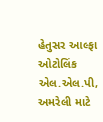હેતુસર આલ્ફા ઓટોલિંક એલ.એલ.પી, અમરેલી માટે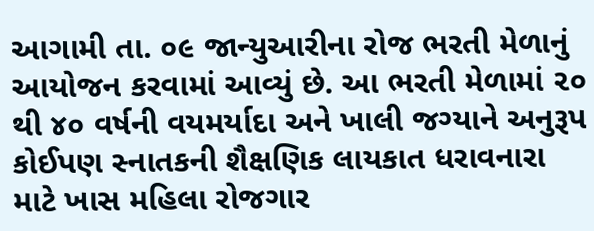આગામી તા. ૦૯ જાન્યુઆરીના રોજ ભરતી મેળાનું આયોજન કરવામાં આવ્યું છે. આ ભરતી મેળામાં ૨૦ થી ૪૦ વર્ષની વયમર્યાદા અને ખાલી જગ્યાને અનુરૂપ કોઈપણ સ્નાતકની શૈક્ષણિક લાયકાત ધરાવનારા માટે ખાસ મહિલા રોજગાર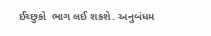ઈચ્છુકો  ભાગ લઈ શકશે. અનુબંધમ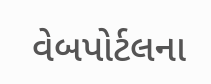વેબપોર્ટલના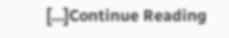[…]Continue Reading